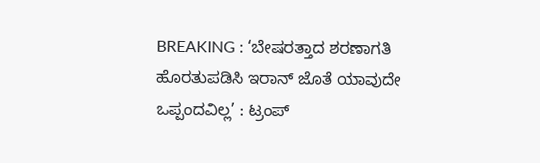BREAKING : ‘ಬೇಷರತ್ತಾದ ಶರಣಾಗತಿ ಹೊರತುಪಡಿಸಿ ಇರಾನ್ ಜೊತೆ ಯಾವುದೇ ಒಪ್ಪಂದವಿಲ್ಲ’ : ಟ್ರಂಪ್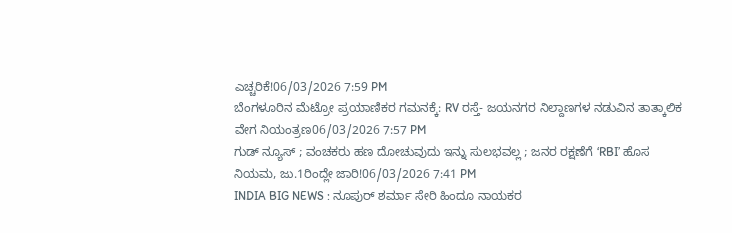ಎಚ್ಚರಿಕೆ!06/03/2026 7:59 PM
ಬೆಂಗಳೂರಿನ ಮೆಟ್ರೋ ಪ್ರಯಾಣಿಕರ ಗಮನಕ್ಕೆ: RV ರಸ್ತೆ- ಜಯನಗರ ನಿಲ್ದಾಣಗಳ ನಡುವಿನ ತಾತ್ಕಾಲಿಕ ವೇಗ ನಿಯಂತ್ರಣ06/03/2026 7:57 PM
ಗುಡ್ ನ್ಯೂಸ್ ; ವಂಚಕರು ಹಣ ದೋಚುವುದು ಇನ್ನು ಸುಲಭವಲ್ಲ ; ಜನರ ರಕ್ಷಣೆಗೆ ‘RBI’ ಹೊಸ ನಿಯಮ, ಜು.1ರಿಂದ್ಲೇ ಜಾರಿ!06/03/2026 7:41 PM
INDIA BIG NEWS : ನೂಪುರ್ ಶರ್ಮಾ ಸೇರಿ ಹಿಂದೂ ನಾಯಕರ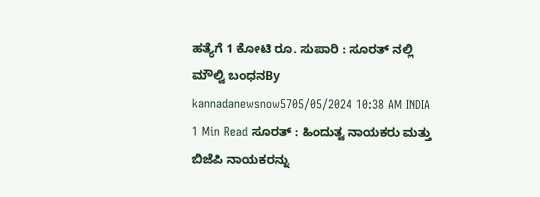ಹತ್ಯೆಗೆ 1 ಕೋಟಿ ರೂ. ಸುಪಾರಿ : ಸೂರತ್ ನಲ್ಲಿ ಮೌಲ್ವಿ ಬಂಧನBy kannadanewsnow5705/05/2024 10:38 AM INDIA 1 Min Read ಸೂರತ್ : ಹಿಂದುತ್ವ ನಾಯಕರು ಮತ್ತು ಬಿಜೆಪಿ ನಾಯಕರನ್ನು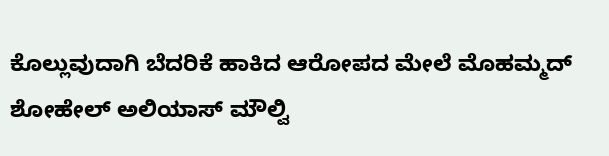ಕೊಲ್ಲುವುದಾಗಿ ಬೆದರಿಕೆ ಹಾಕಿದ ಆರೋಪದ ಮೇಲೆ ಮೊಹಮ್ಮದ್ ಶೋಹೇಲ್ ಅಲಿಯಾಸ್ ಮೌಲ್ವಿ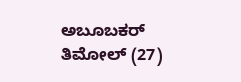ಅಬೂಬಕರ್ ತಿಮೋಲ್ (27)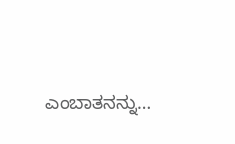ಎಂಬಾತನನ್ನು…